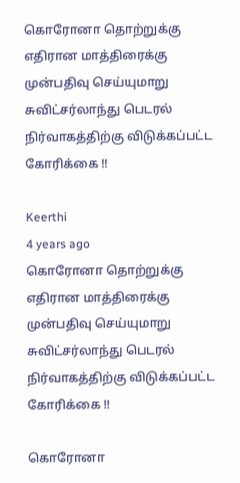கொரோனா தொற்றுக்கு எதிரான மாத்திரைக்கு முன்பதிவு செய்யுமாறு சுவிட்சர்லாந்து பெடரல் நிர்வாகத்திற்கு விடுக்கப்பட்ட கோரிக்கை !!

Keerthi
4 years ago
கொரோனா தொற்றுக்கு எதிரான மாத்திரைக்கு முன்பதிவு செய்யுமாறு சுவிட்சர்லாந்து பெடரல் நிர்வாகத்திற்கு விடுக்கப்பட்ட கோரிக்கை !!

கொரோனா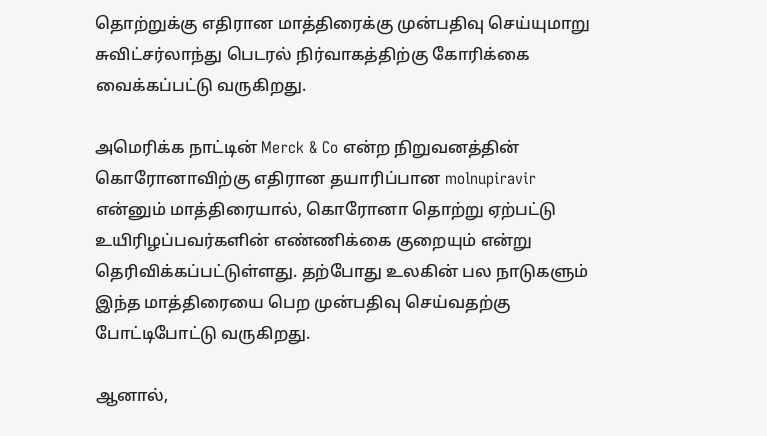தொற்றுக்கு எதிரான மாத்திரைக்கு முன்பதிவு செய்யுமாறு சுவிட்சர்லாந்து பெடரல் நிர்வாகத்திற்கு கோரிக்கை வைக்கப்பட்டு வருகிறது.

அமெரிக்க நாட்டின் Merck & Co என்ற நிறுவனத்தின் கொரோனாவிற்கு எதிரான தயாரிப்பான molnupiravir என்னும் மாத்திரையால், கொரோனா தொற்று ஏற்பட்டு உயிரிழப்பவர்களின் எண்ணிக்கை குறையும் என்று தெரிவிக்கப்பட்டுள்ளது. தற்போது உலகின் பல நாடுகளும் இந்த மாத்திரையை பெற முன்பதிவு செய்வதற்கு போட்டிபோட்டு வருகிறது.

ஆனால்,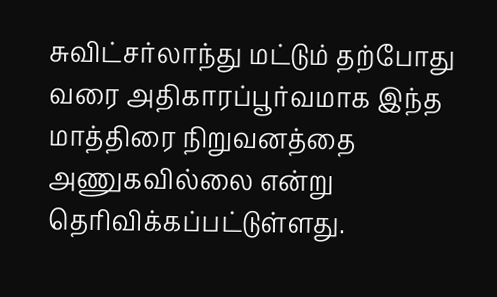சுவிட்சர்லாந்து மட்டும் தற்போது வரை அதிகாரப்பூர்வமாக இந்த மாத்திரை நிறுவனத்தை அணுகவில்லை என்று தெரிவிக்கப்பட்டுள்ளது.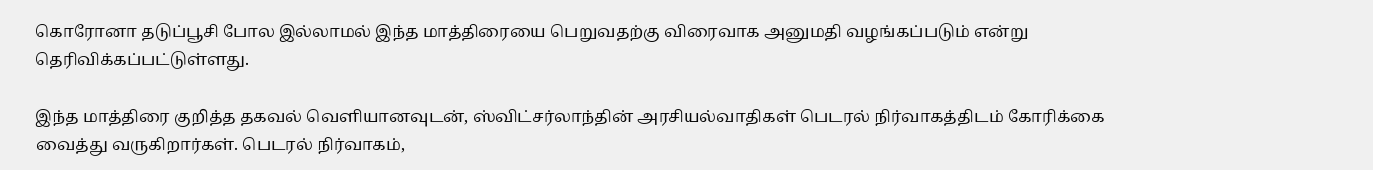கொரோனா தடுப்பூசி போல இல்லாமல் இந்த மாத்திரையை பெறுவதற்கு விரைவாக அனுமதி வழங்கப்படும் என்று தெரிவிக்கப்பட்டுள்ளது.

இந்த மாத்திரை குறித்த தகவல் வெளியானவுடன், ஸ்விட்சர்லாந்தின் அரசியல்வாதிகள் பெடரல் நிர்வாகத்திடம் கோரிக்கை வைத்து வருகிறார்கள். பெடரல் நிர்வாகம்,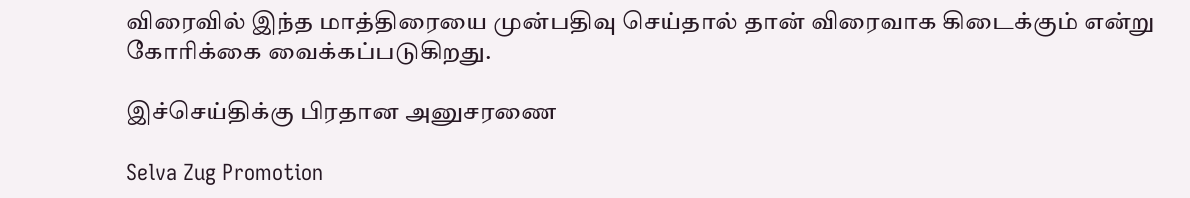விரைவில் இந்த மாத்திரையை முன்பதிவு செய்தால் தான் விரைவாக கிடைக்கும் என்று கோரிக்கை வைக்கப்படுகிறது.

இச்செய்திக்கு பிரதான அனுசரணை

Selva Zug Promotion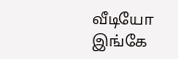வீடியோ இங்கே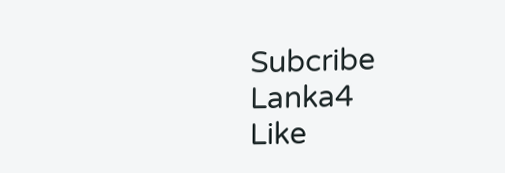Subcribe Lanka4
Like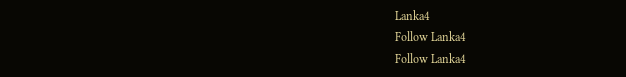Lanka4
Follow Lanka4
Follow Lanka4